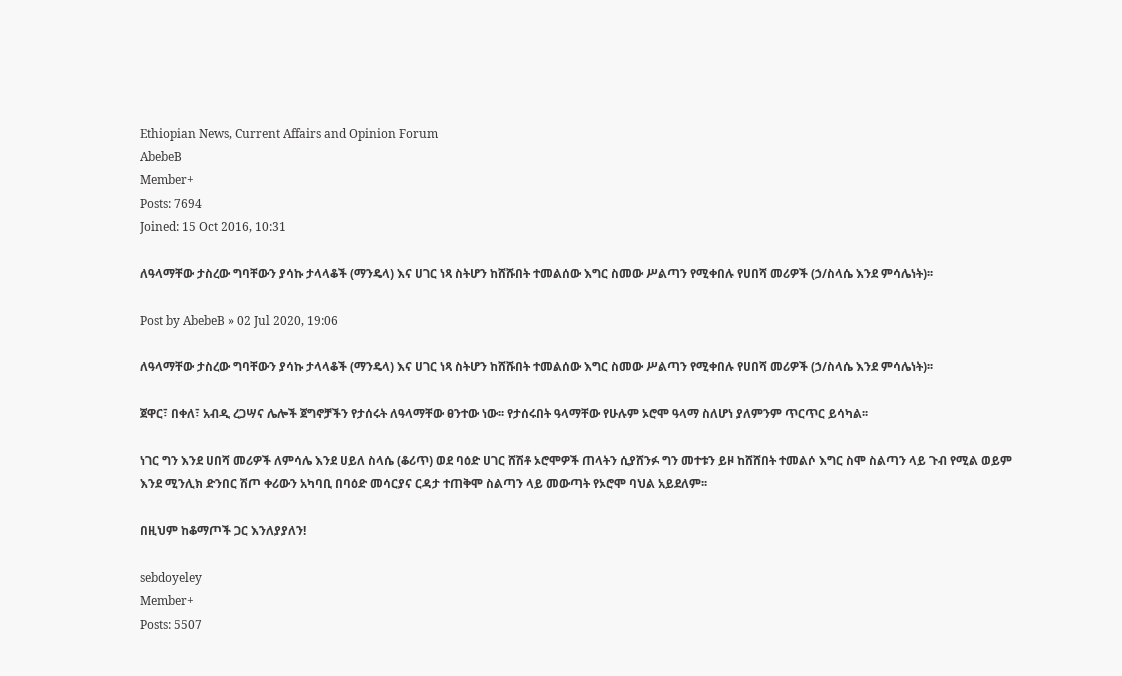Ethiopian News, Current Affairs and Opinion Forum
AbebeB
Member+
Posts: 7694
Joined: 15 Oct 2016, 10:31

ለዓላማቸው ታስረው ግባቸውን ያሳኩ ታላላቆች (ማንዴላ) እና ሀገር ነጻ ስትሆን ከሸሹበት ተመልሰው እግር ስመው ሥልጣን የሚቀበሉ የሀበሻ መሪዎች (ኃ/ስላሴ እንደ ምሳሌነት)፡፡

Post by AbebeB » 02 Jul 2020, 19:06

ለዓላማቸው ታስረው ግባቸውን ያሳኩ ታላላቆች (ማንዴላ) እና ሀገር ነጻ ስትሆን ከሸሹበት ተመልሰው እግር ስመው ሥልጣን የሚቀበሉ የሀበሻ መሪዎች (ኃ/ስላሴ እንደ ምሳሌነት)፡፡

ጀዋር፣ በቀለ፣ አብዲ ረጋሣና ሌሎች ጀግኖቻችን የታሰሩት ለዓላማቸው ፀንተው ነው፡፡ የታሰሩበት ዓላማቸው የሁሉም ኦሮሞ ዓላማ ስለሆነ ያለምንም ጥርጥር ይሳካል፡፡

ነገር ግን እንደ ሀበሻ መሪዎች ለምሳሌ እንደ ሀይለ ስላሴ (ቆሪጥ) ወደ ባዕድ ሀገር ሸሽቶ ኦሮሞዎች ጠላትን ሲያሸንፉ ግን መተቱን ይዞ ከሸሸበት ተመልሶ እግር ስሞ ስልጣን ላይ ጉብ የሚል ወይም እንደ ሚንሊክ ድንበር ሽጦ ቀሪውን አካባቢ በባዕድ መሳርያና ርዳታ ተጠቅሞ ስልጣን ላይ መውጣት የኦሮሞ ባህል አይደለም፡፡

በዚህም ከቆማጦች ጋር እንለያያለን!

sebdoyeley
Member+
Posts: 5507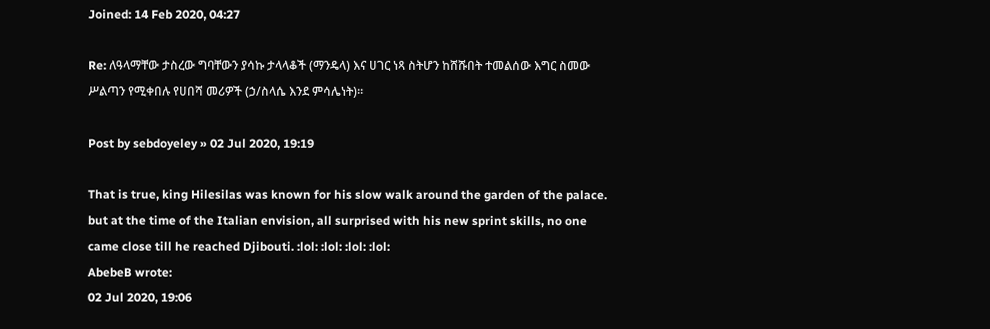Joined: 14 Feb 2020, 04:27

Re: ለዓላማቸው ታስረው ግባቸውን ያሳኩ ታላላቆች (ማንዴላ) እና ሀገር ነጻ ስትሆን ከሸሹበት ተመልሰው እግር ስመው ሥልጣን የሚቀበሉ የሀበሻ መሪዎች (ኃ/ስላሴ እንደ ምሳሌነት)፡፡

Post by sebdoyeley » 02 Jul 2020, 19:19

That is true, king Hilesilas was known for his slow walk around the garden of the palace. but at the time of the Italian envision, all surprised with his new sprint skills, no one came close till he reached Djibouti. :lol: :lol: :lol: :lol:
AbebeB wrote:
02 Jul 2020, 19:06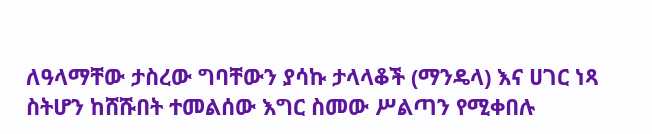ለዓላማቸው ታስረው ግባቸውን ያሳኩ ታላላቆች (ማንዴላ) እና ሀገር ነጻ ስትሆን ከሸሹበት ተመልሰው እግር ስመው ሥልጣን የሚቀበሉ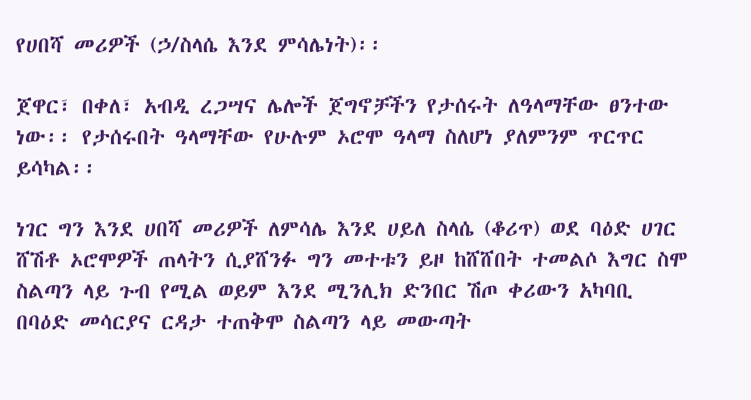የሀበሻ መሪዎች (ኃ/ስላሴ እንደ ምሳሌነት)፡፡

ጀዋር፣ በቀለ፣ አብዲ ረጋሣና ሌሎች ጀግኖቻችን የታሰሩት ለዓላማቸው ፀንተው ነው፡፡ የታሰሩበት ዓላማቸው የሁሉም ኦሮሞ ዓላማ ስለሆነ ያለምንም ጥርጥር ይሳካል፡፡

ነገር ግን እንደ ሀበሻ መሪዎች ለምሳሌ እንደ ሀይለ ስላሴ (ቆሪጥ) ወደ ባዕድ ሀገር ሸሽቶ ኦሮሞዎች ጠላትን ሲያሸንፉ ግን መተቱን ይዞ ከሸሸበት ተመልሶ እግር ስሞ ስልጣን ላይ ጉብ የሚል ወይም እንደ ሚንሊክ ድንበር ሽጦ ቀሪውን አካባቢ በባዕድ መሳርያና ርዳታ ተጠቅሞ ስልጣን ላይ መውጣት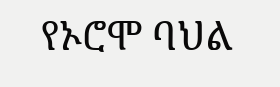የኦሮሞ ባህል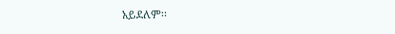አይደለም፡፡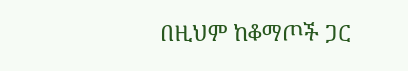በዚህም ከቆማጦች ጋር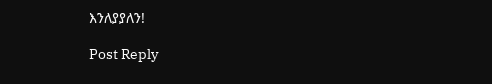እንለያያለን!

Post Reply